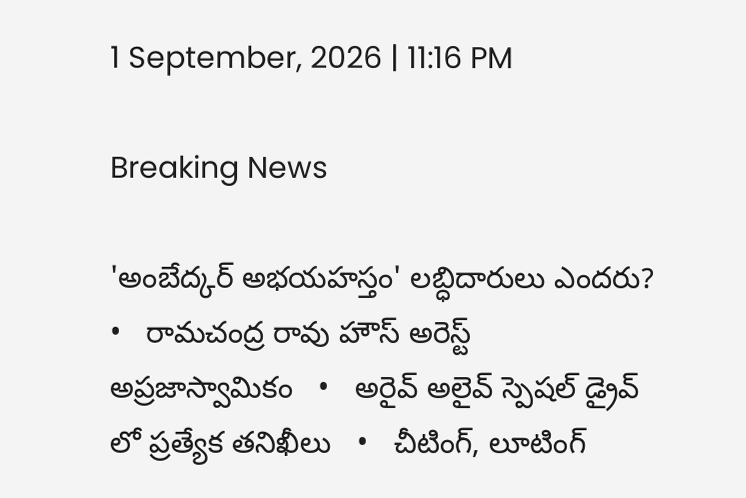1 September, 2026 | 11:16 PM

Breaking News

'అంబేద్కర్ అభయహస్తం' లబ్ధిదారులు ఎందరు?   •   రామచంద్ర రావు హౌస్ అరెస్ట్ అప్రజాస్వామికం   •   అరైవ్ అలైవ్ స్పెషల్ డ్రైవ్ లో ప్రత్యేక తనిఖీలు   •   చీటింగ్, లూటింగ్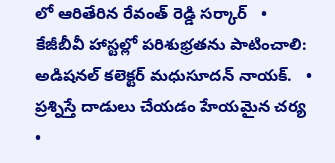లో ఆరితేరిన రేవంత్ రెడ్డి సర్కార్   •   కేజీబీవీ హాస్టల్లో పరిశుభ్రతను పాటించాలి: అడిషనల్ కలెక్టర్ మధుసూదన్ నాయక్.   •   ప్రశ్నిస్తే దాడులు చేయడం హేయమైన చర్య   •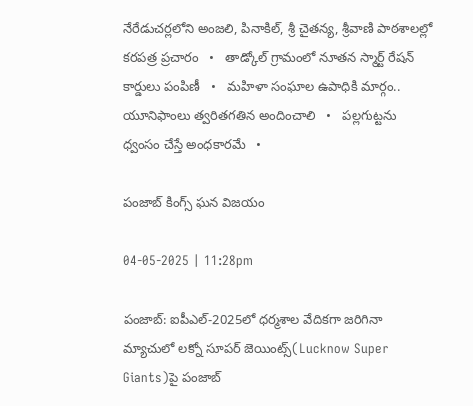నేరేడుచర్లలోని అంజలి, పినాకిల్, శ్రీ చైతన్య, శ్రీవాణి పాఠశాలల్లో కరపత్ర ప్రచారం   •   తాడ్కోల్ గ్రామంలో నూతన స్మార్ట్ రేషన్ కార్డులు పంపిణీ   •   మహిళా సంఘాల ఉపాధికి మార్గం.. యూనిఫాంలు త్వరితగతిన అందించాలి   •   పల్లగుట్టను ధ్వంసం చేస్తే అంధకారమే   •

పంజాబ్ కింగ్స్ ఘన విజయం

04-05-2025 | 11:28pm

పంజాబ్: ఐపీఎల్-2025లో ధర్మశాల వేదికగా జరిగినా మ్యాచులో లక్నో సూపర్ జెయింట్స్(Lucknow Super Giants)పై పంజాబ్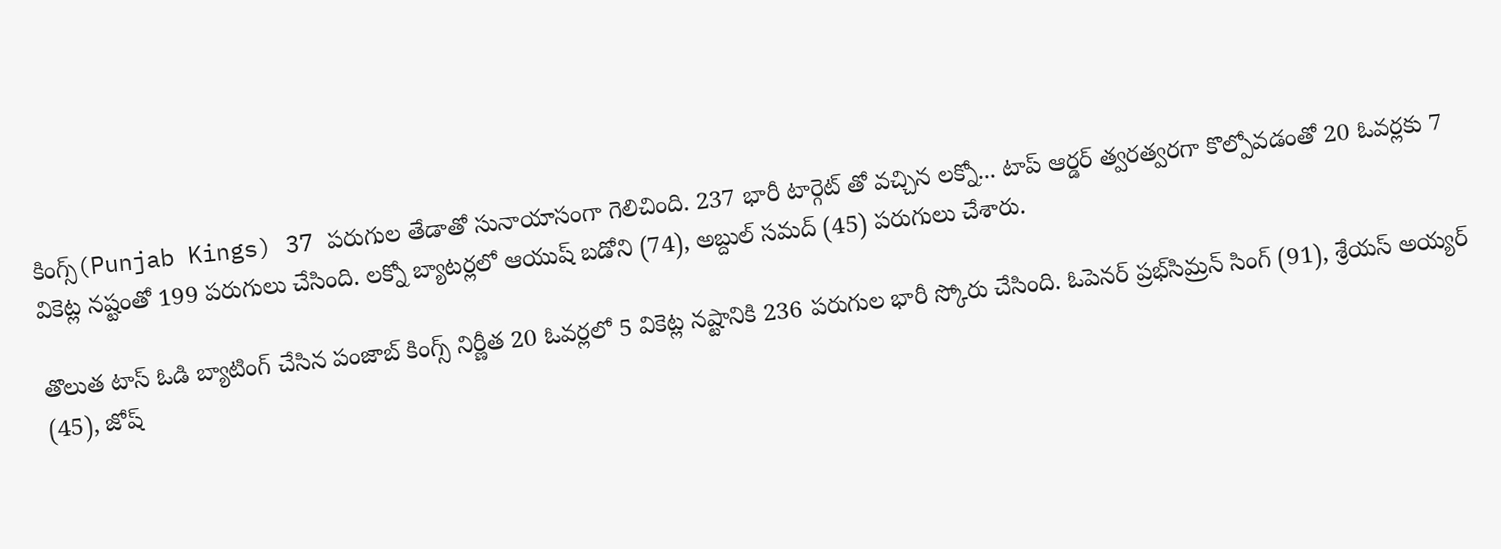కింగ్స్(Punjab Kings) 37 పరుగుల తేడాతో సునాయాసంగా గెలిచింది. 237 భారీ టార్గెట్ తో వచ్చిన లక్నో... టాప్ ఆర్డర్ త్వరత్వరగా కొల్పోవడంతో 20 ఓవర్లకు 7 వికెట్ల నష్టంతో 199 పరుగులు చేసింది. లక్నో బ్యాటర్లలో ఆయుష్ బడోని (74), అబ్దుల్ సమద్ (45) పరుగులు చేశారు.

తొలుత టాస్ ఓడి బ్యాటింగ్ చేసిన పంజాబ్ కింగ్స్ నిర్ణీత 20 ఓవర్లలో 5 వికెట్ల నష్టానికి 236 పరుగుల భారీ స్కోరు చేసింది. ఓపెనర్ ప్రభ్‌సిమ్రన్‌ సింగ్‌ (91), శ్రేయస్ అయ్యర్ (45), జోష్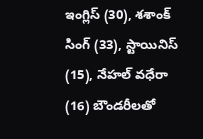ఇంగ్లిస్ (30), శశాంక్ సింగ్ (33), స్టాయినిస్ (15), నేహల్ వధేరా (16) బౌండరీలతో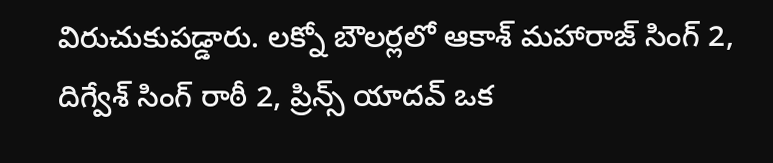విరుచుకుపడ్డారు. లక్నో బౌలర్లలో ఆకాశ్ మహారాజ్ సింగ్ 2, దిగ్వేశ్ సింగ్ రాఠీ 2, ప్రిన్స్ యాదవ్ ఒక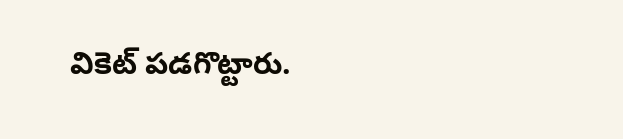వికెట్ పడగొట్టారు.